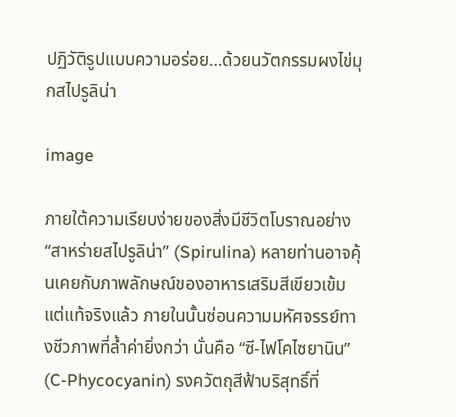ปฏิวัติรูปแบบความอร่อย…ด้วยนวัตกรรมผงไข่มุกสไปรูลิน่า

image

ภายใต้ความเรียบง่ายของสิ่งมีชีวิตโบราณอย่าง “สาหร่ายสไปรูลิน่า” (Spirulina) หลายท่านอาจคุ้นเคยกับภาพลักษณ์ของอาหารเสริมสีเขียวเข้ม แต่แท้จริงแล้ว ภายในนั้นซ่อนความมหัศจรรย์ทางชีวภาพที่ล้ำค่ายิ่งกว่า นั่นคือ “ซี-ไฟโคไซยานิน” (C-Phycocyanin) รงควัตถุสีฟ้าบริสุทธิ์ที่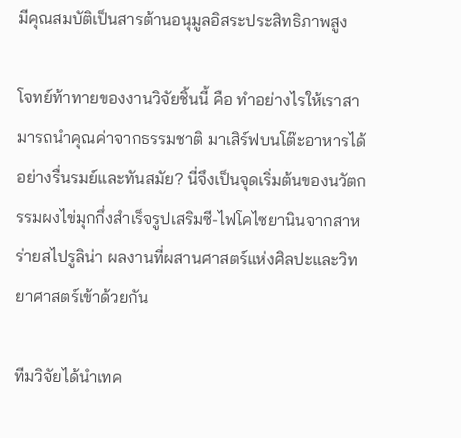มีคุณสมบัติเป็นสารต้านอนุมูลอิสระประสิทธิภาพสูง

โจทย์ท้าทายของงานวิจัยชิ้นนี้ คือ ทำอย่างไรให้เราสามารถนำคุณค่าจากธรรมชาติ มาเสิร์ฟบนโต๊ะอาหารได้อย่างรื่นรมย์และทันสมัย? นี่จึงเป็นจุดเริ่มต้นของนวัตกรรมผงไข่มุกกึ่งสำเร็จรูปเสริมซี-ไฟโคไซยานินจากสาหร่ายสไปรูลิน่า ผลงานที่ผสานศาสตร์แห่งศิลปะและวิทยาศาสตร์เข้าด้วยกัน

ทีมวิจัยได้นำเทค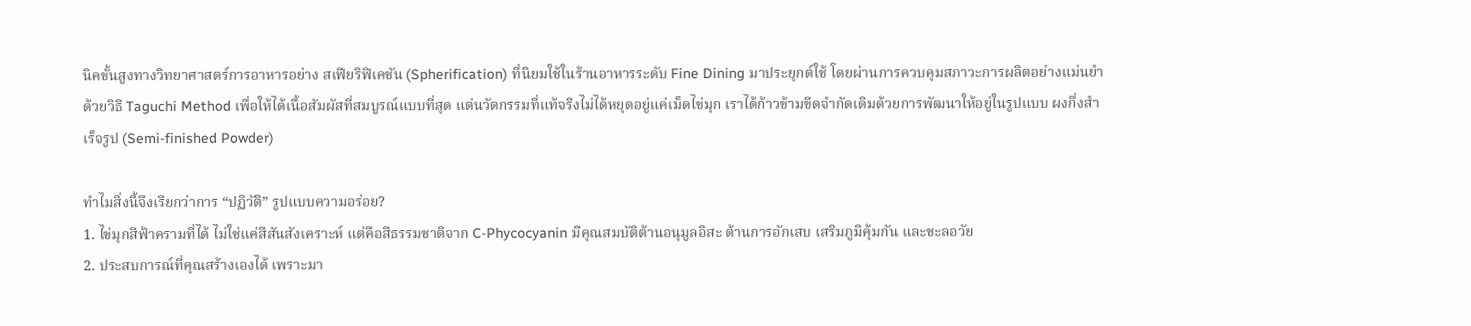นิคขั้นสูงทางวิทยาศาสตร์การอาหารอย่าง สเฟียริฟิเคชัน (Spherification) ที่นิยมใช้ในร้านอาหารระดับ Fine Dining มาประยุกต์ใช้ โดยผ่านการควบคุมสภาวะการผลิตอย่างแม่นยำด้วยวิธี Taguchi Method เพื่อให้ได้เนื้อสัมผัสที่สมบูรณ์แบบที่สุด แต่นวัตกรรมที่แท้จริงไม่ได้หยุดอยู่แค่เม็ดไข่มุก เราได้ก้าวข้ามขีดจำกัดเดิมด้วยการพัฒนาให้อยู่ในรูปแบบ ผงกึ่งสำเร็จรูป (Semi-finished Powder)

ทำไมสิ่งนี้จึงเรียกว่าการ “ปฏิวัติ” รูปแบบความอร่อย?
1. ไข่มุกสีฟ้าครามที่ได้ ไม่ใช่แค่สีสันสังเคราะห์ แต่คือสีธรรมชาติจาก C-Phycocyanin มีคุณสมบัติต้านอนุมูลอิสะ ต้านการอักเสบ เสริมภูมิคุ้มกัน และชะลอวัย
2. ประสบการณ์ที่คุณสร้างเองได้ เพราะมา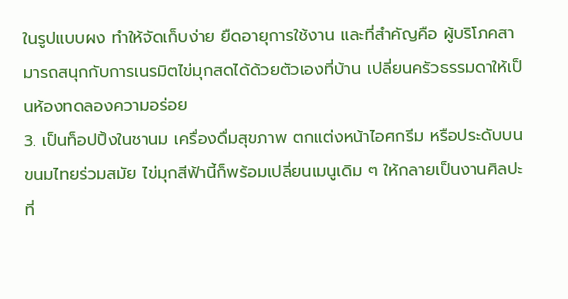ในรูปแบบผง ทำให้จัดเก็บง่าย ยืดอายุการใช้งาน และที่สำคัญคือ ผู้บริโภคสามารถสนุกกับการเนรมิตไข่มุกสดได้ด้วยตัวเองที่บ้าน เปลี่ยนครัวธรรมดาให้เป็นห้องทดลองความอร่อย
3. เป็นท็อปปิ้งในชานม เครื่องดื่มสุขภาพ ตกแต่งหน้าไอศกรีม หรือประดับบนขนมไทยร่วมสมัย ไข่มุกสีฟ้านี้ก็พร้อมเปลี่ยนเมนูเดิม ๆ ให้กลายเป็นงานศิลปะที่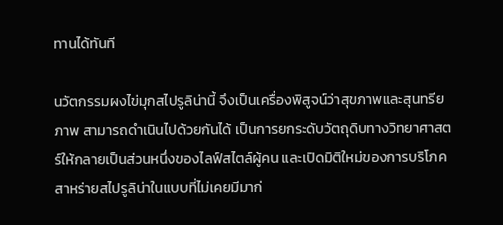ทานได้ทันที

นวัตกรรมผงไข่มุกสไปรูลิน่านี้ จึงเป็นเครื่องพิสูจน์ว่าสุขภาพและสุนทรียภาพ สามารถดำเนินไปด้วยกันได้ เป็นการยกระดับวัตถุดิบทางวิทยาศาสตร์ให้กลายเป็นส่วนหนึ่งของไลฟ์สไตล์ผู้คน และเปิดมิติใหม่ของการบริโภคสาหร่ายสไปรูลิน่าในแบบที่ไม่เคยมีมาก่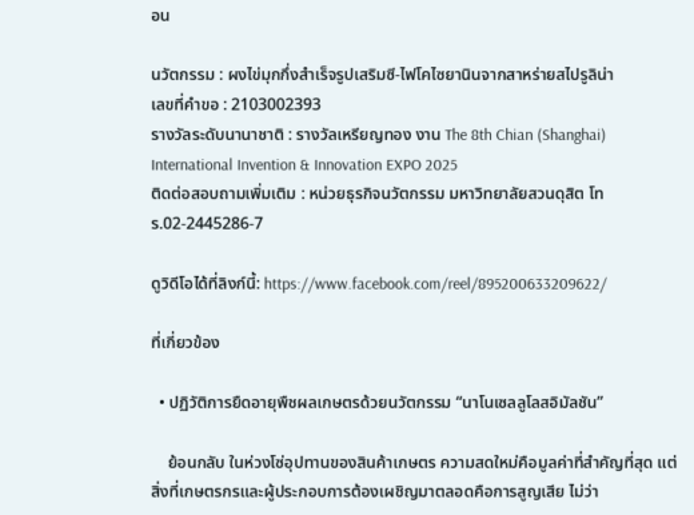อน

นวัตกรรม : ผงไข่มุกกึ่งสำเร็จรูปเสริมซี-ไฟโคไซยานินจากสาหร่ายสไปรูลิน่า
เลขที่คำขอ : 2103002393
รางวัลระดับนานาชาติ : รางวัลเหรียญทอง งาน The 8th Chian (Shanghai) International Invention & Innovation EXPO 2025
ติดต่อสอบถามเพิ่มเติม : หน่วยธุรกิจนวัตกรรม มหาวิทยาลัยสวนดุสิต โทร.02-2445286-7

ดูวิดีโอได้ที่ลิงก์นี้: https://www.facebook.com/reel/895200633209622/

ที่เกี่ยวข้อง

  • ปฏิวัติการยืดอายุพืชผลเกษตรด้วยนวัตกรรม “นาโนเซลลูโลสอิมัลชัน”

    ย้อนกลับ ในห่วงโซ่อุปทานของสินค้าเกษตร ความสดใหม่คือมูลค่าที่สำคัญที่สุด แต่สิ่งที่เกษตรกรและผู้ประกอบการต้องเผชิญมาตลอดคือการสูญเสีย ไม่ว่า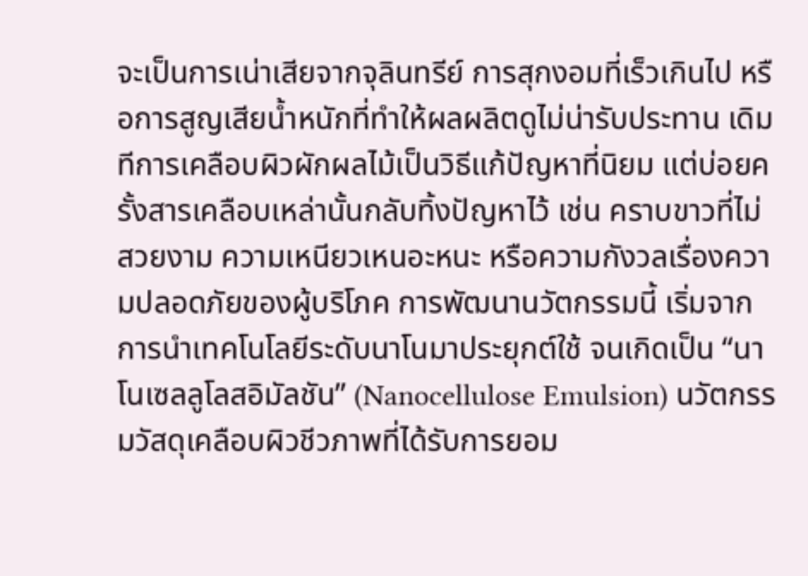จะเป็นการเน่าเสียจากจุลินทรีย์ การสุกงอมที่เร็วเกินไป หรือการสูญเสียน้ำหนักที่ทำให้ผลผลิตดูไม่น่ารับประทาน เดิมทีการเคลือบผิวผักผลไม้เป็นวิธีแก้ปัญหาที่นิยม แต่บ่อยครั้งสารเคลือบเหล่านั้นกลับทิ้งปัญหาไว้ เช่น คราบขาวที่ไม่สวยงาม ความเหนียวเหนอะหนะ หรือความกังวลเรื่องความปลอดภัยของผู้บริโภค การพัฒนานวัตกรรมนี้ เริ่มจากการนำเทคโนโลยีระดับนาโนมาประยุกต์ใช้ จนเกิดเป็น “นาโนเซลลูโลสอิมัลชัน” (Nanocellulose Emulsion) นวัตกรรมวัสดุเคลือบผิวชีวภาพที่ได้รับการยอม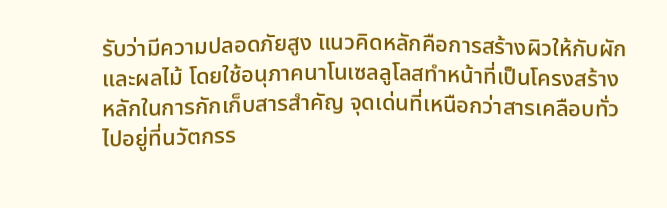รับว่ามีความปลอดภัยสูง แนวคิดหลักคือการสร้างผิวให้กับผักและผลไม้ โดยใช้อนุภาคนาโนเซลลูโลสทำหน้าที่เป็นโครงสร้างหลักในการกักเก็บสารสำคัญ จุดเด่นที่เหนือกว่าสารเคลือบทั่วไปอยู่ที่นวัตกรร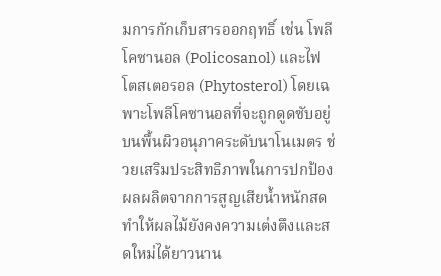มการกักเก็บสารออกฤทธิ์ เช่น โพลีโคซานอล (Policosanol) และไฟโตสเตอรอล (Phytosterol) โดยเฉพาะโพลีโคซานอลที่จะถูกดูดซับอยู่บนพื้นผิวอนุภาคระดับนาโนเมตร ช่วยเสริมประสิทธิภาพในการปกป้องผลผลิตจากการสูญเสียน้ำหนักสด ทำให้ผลไม้ยังคงความเต่งตึงและสดใหม่ได้ยาวนาน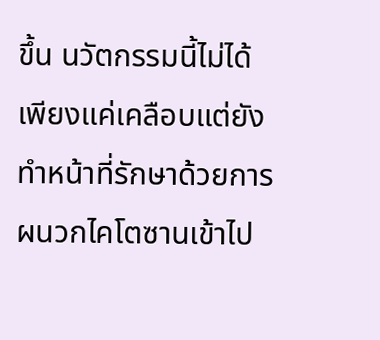ขึ้น นวัตกรรมนี้ไม่ได้เพียงแค่เคลือบแต่ยังทำหน้าที่รักษาด้วยการผนวกไคโตซานเข้าไป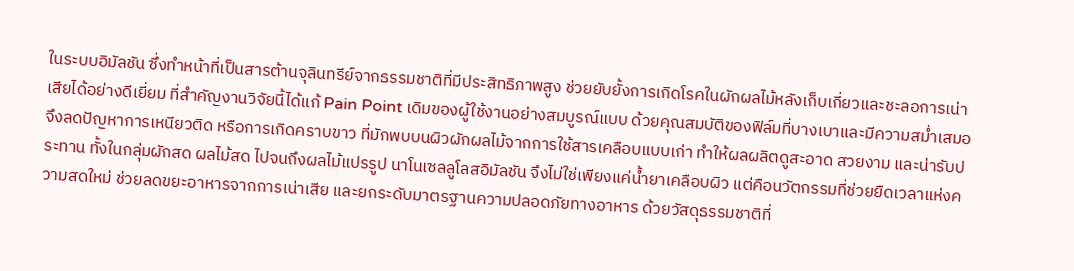ในระบบอิมัลชัน ซึ่งทำหน้าที่เป็นสารต้านจุลินทรีย์จากธรรมชาติที่มีประสิทธิภาพสูง ช่วยยับยั้งการเกิดโรคในผักผลไม้หลังเก็บเกี่ยวและชะลอการเน่าเสียได้อย่างดีเยี่ยม ที่สำคัญงานวิจัยนี้ได้แก้ Pain Point เดิมของผู้ใช้งานอย่างสมบูรณ์แบบ ด้วยคุณสมบัติของฟิล์มที่บางเบาและมีความสม่ำเสมอ จึงลดปัญหาการเหนียวติด หรือการเกิดคราบขาว ที่มักพบบนผิวผักผลไม้จากการใช้สารเคลือบแบบเก่า ทำให้ผลผลิตดูสะอาด สวยงาม และน่ารับประทาน ทั้งในกลุ่มผักสด ผลไม้สด ไปจนถึงผลไม้แปรรูป นาโนเซลลูโลสอิมัลชัน จึงไม่ใช่เพียงแค่น้ำยาเคลือบผิว แต่คือนวัตกรรมที่ช่วยยืดเวลาแห่งความสดใหม่ ช่วยลดขยะอาหารจากการเน่าเสีย และยกระดับมาตรฐานความปลอดภัยทางอาหาร ด้วยวัสดุธรรมชาติที่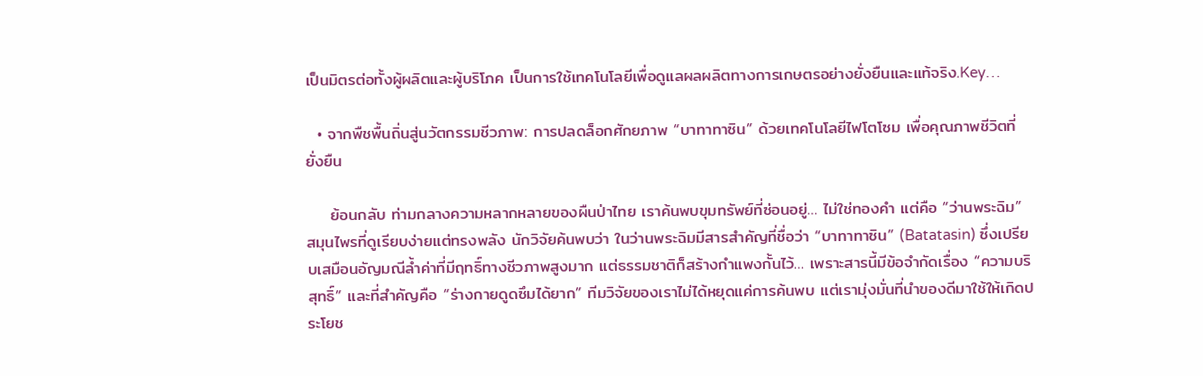เป็นมิตรต่อทั้งผู้ผลิตและผู้บริโภค เป็นการใช้เทคโนโลยีเพื่อดูแลผลผลิตทางการเกษตรอย่างยั่งยืนและแท้จริง.Key…

  • จากพืชพื้นถิ่นสู่นวัตกรรมชีวภาพ: การปลดล็อกศักยภาพ “บาทาทาซิน” ด้วยเทคโนโลยีไฟโตโซม เพื่อคุณภาพชีวิตที่ยั่งยืน

    ย้อนกลับ ท่ามกลางความหลากหลายของผืนป่าไทย เราค้นพบขุมทรัพย์ที่ซ่อนอยู่… ไม่ใช่ทองคำ แต่คือ “ว่านพระฉิม” สมุนไพรที่ดูเรียบง่ายแต่ทรงพลัง นักวิจัยค้นพบว่า ในว่านพระฉิมมีสารสำคัญที่ชื่อว่า “บาทาทาซิน” (Batatasin) ซึ่งเปรียบเสมือนอัญมณีล้ำค่าที่มีฤทธิ์ทางชีวภาพสูงมาก แต่ธรรมชาติก็สร้างกำแพงกั้นไว้… เพราะสารนี้มีข้อจำกัดเรื่อง “ความบริสุทธิ์” และที่สำคัญคือ “ร่างกายดูดซึมได้ยาก” ทีมวิจัยของเราไม่ได้หยุดแค่การค้นพบ แต่เรามุ่งมั่นที่นำของดีมาใช้ให้เกิดประโยช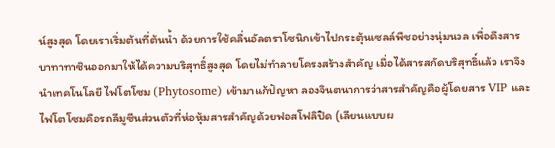น์สูงสุด โดยเราเริ่มต้นที่ต้นน้ำ ด้วยการใช้คลื่นอัลตราโซนิกเข้าไปกระตุ้นเซลล์พืชอย่างนุ่มนวล เพื่อดึงสารบาทาทาซินออกมาให้ได้ความบริสุทธิ์สูงสุด โดยไม่ทำลายโครงสร้างสำคัญ เมื่อได้สารสกัดบริสุทธิ์แล้ว เราจึงนำเทคโนโลยี ไฟโตโซม (Phytosome) เข้ามาแก้ปัญหา ลองจินตนาการว่าสารสำคัญคือผู้โดยสาร VIP และไฟโตโซมคือรถลีมูซีนส่วนตัวที่ห่อหุ้มสารสำคัญด้วยฟอสโฟลิปิด (เลียนแบบผ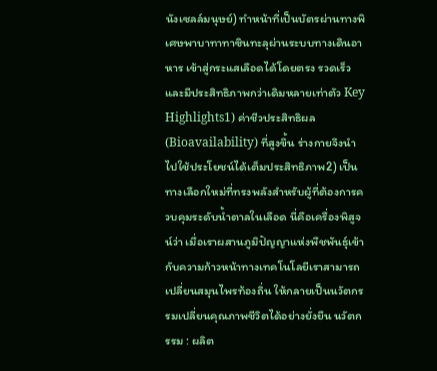นังเซลล์มนุษย์) ทำหน้าที่เป็นบัตรผ่านทางพิเศษพาบาทาทาซินทะลุผ่านระบบทางเดินอาหาร เข้าสู่กระแสเลือดได้โดยตรง รวดเร็ว และมีประสิทธิภาพกว่าเดิมหลายเท่าตัว Key Highlights1) ค่าชีวประสิทธิผล (Bioavailability) ที่สูงขึ้น ร่างกายจึงนำไปใช้ประโยชน์ได้เต็มประสิทธิภาพ2) เป็นทางเลือกใหม่ที่ทรงพลังสำหรับผู้ที่ต้องการควบคุมระดับน้ำตาลในเลือด นี่คือเครื่องพิสูจน์ว่า เมื่อเราผสานภูมิปัญญาแห่งพืชพันธุ์เข้ากับความก้าวหน้าทางเทคโนโลยีเราสามารถเปลี่ยนสมุนไพรท้องถิ่น ให้กลายเป็นนวัตกรรมเปลี่ยนคุณภาพชีวิตได้อย่างยั่งยืน นวัตกรรม : ผลิต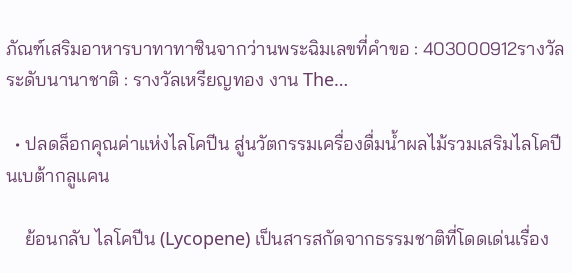ภัณฑ์เสริมอาหารบาทาทาซินจากว่านพระฉิมเลขที่คำขอ : 403000912รางวัลระดับนานาชาติ : รางวัลเหรียญทอง งาน The…

  • ปลดล็อกคุณค่าแห่งไลโคปีน สู่นวัตกรรมเครื่องดื่มน้ำผลไม้รวมเสริมไลโคปีนเบต้ากลูแคน

    ย้อนกลับ ไลโคปีน (Lycopene) เป็นสารสกัดจากธรรมชาติที่โดดเด่นเรื่อง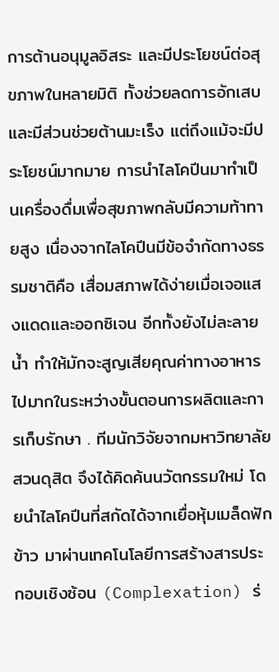การต้านอนุมูลอิสระ และมีประโยชน์ต่อสุขภาพในหลายมิติ ทั้งช่วยลดการอักเสบและมีส่วนช่วยต้านมะเร็ง แต่ถึงแม้จะมีประโยชน์มากมาย การนำไลโคปีนมาทำเป็นเครื่องดื่มเพื่อสุขภาพกลับมีความท้าทายสูง เนื่องจากไลโคปีนมีข้อจำกัดทางธรรมชาติคือ เสื่อมสภาพได้ง่ายเมื่อเจอแสงแดดและออกซิเจน อีกทั้งยังไม่ละลายน้ำ ทำให้มักจะสูญเสียคุณค่าทางอาหารไปมากในระหว่างขั้นตอนการผลิตและการเก็บรักษา . ทีมนักวิจัยจากมหาวิทยาลัยสวนดุสิต จึงได้คิดค้นนวัตกรรมใหม่ โดยนำไลโคปีนที่สกัดได้จากเยื่อหุ้มเมล็ดฟักข้าว มาผ่านเทคโนโลยีการสร้างสารประกอบเชิงซ้อน (Complexation) ร่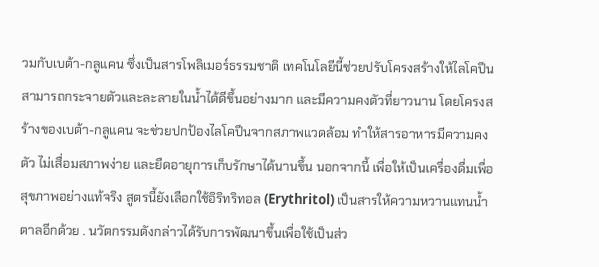วมกับเบต้า-กลูแคน ซึ่งเป็นสารโพลิเมอร์ธรรมชาติ เทคโนโลยีนี้ช่วยปรับโครงสร้างให้ไลโคปีนสามารถกระจายตัวและละลายในน้ำได้ดีขึ้นอย่างมาก และมีความคงตัวที่ยาวนาน โดยโครงสร้างของเบต้า-กลูแคน จะช่วยปกป้องไลโคปีนจากสภาพแวดล้อม ทำให้สารอาหารมีความคงตัว ไม่เสื่อมสภาพง่าย และยืดอายุการเก็บรักษาได้นานขึ้น นอกจากนี้ เพื่อให้เป็นเครื่องดื่มเพื่อสุขภาพอย่างแท้จริง สูตรนี้ยังเลือกใช้อิริทริทอล (Erythritol) เป็นสารให้ความหวานแทนน้ำตาลอีกด้วย . นวัตกรรมดังกล่าวได้รับการพัฒนาขึ้นเพื่อใช้เป็นส่ว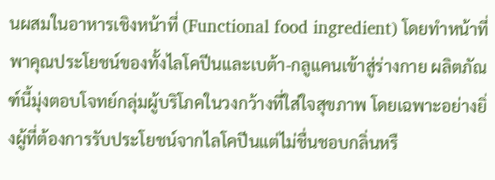นผสมในอาหารเชิงหน้าที่ (Functional food ingredient) โดยทำหน้าที่พาคุณประโยชน์ของทั้งไลโคปีนและเบต้า-กลูแคนเข้าสู่ร่างกาย ผลิตภัณฑ์นี้มุ่งตอบโจทย์กลุ่มผู้บริโภคในวงกว้างที่ใส่ใจสุขภาพ โดยเฉพาะอย่างยิ่งผู้ที่ต้องการรับประโยชน์จากไลโคปีนแต่ไม่ชื่นชอบกลิ่นหรื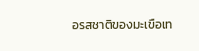อรสชาติของมะเขือเท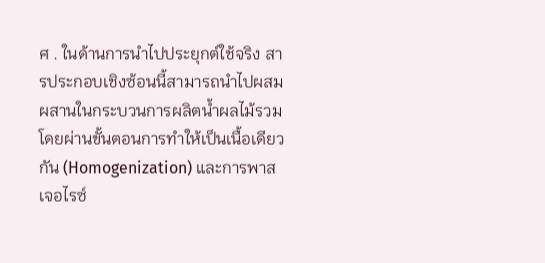ศ . ในด้านการนำไปประยุกต์ใช้จริง สารประกอบเชิงซ้อนนี้สามารถนำไปผสมผสานในกระบวนการผลิตน้ำผลไม้รวม โดยผ่านขั้นตอนการทำให้เป็นเนื้อเดียวกัน (Homogenization) และการพาสเจอไรซ์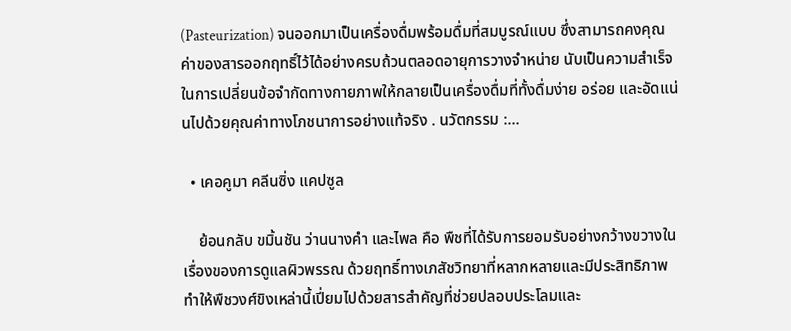(Pasteurization) จนออกมาเป็นเครื่องดื่มพร้อมดื่มที่สมบูรณ์แบบ ซึ่งสามารถคงคุณค่าของสารออกฤทธิ์ไว้ได้อย่างครบถ้วนตลอดอายุการวางจำหน่าย นับเป็นความสำเร็จในการเปลี่ยนข้อจำกัดทางกายภาพให้กลายเป็นเครื่องดื่มที่ทั้งดื่มง่าย อร่อย และอัดแน่นไปด้วยคุณค่าทางโภชนาการอย่างแท้จริง . นวัตกรรม :…

  • เคอคูมา คลีนซิ่ง แคปซูล

    ย้อนกลับ ขมิ้นชัน ว่านนางคำ และไพล คือ พืชที่ได้รับการยอมรับอย่างกว้างขวางในเรื่องของการดูแลผิวพรรณ ด้วยฤทธิ์ทางเภสัชวิทยาที่หลากหลายและมีประสิทธิภาพ ทำให้พืชวงศ์ขิงเหล่านี้เปี่ยมไปด้วยสารสำคัญที่ช่วยปลอบประโลมและ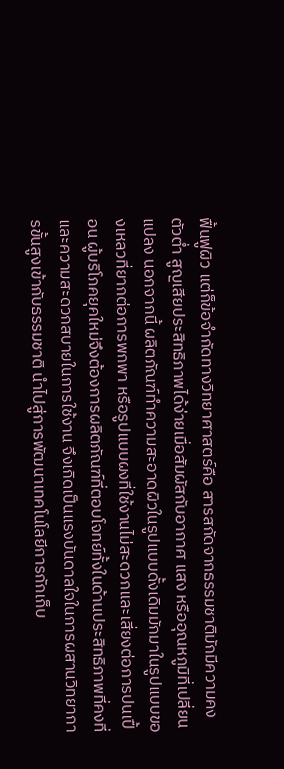ฟื้นฟูผิว แต่ก็ข้อจำกัดทางวิทยาศาสตร์คือ สารสกัดจากธรรมชาติมักมีความคงตัวต่ำ สูญเสียประสิทธิภาพได้ง่ายเมื่อสัมผัสกับอากาศ แสง หรืออุณหภูมิที่เปลี่ยนแปลง นอกจากนี้ ผลิตภัณฑ์ทำความสะอาดผิวในรูปแบบดั้งเดิมมักมาในรูปแบบของเหลวที่ยากต่อการพกพา หรือรูปแบบผงที่ใช้งานไม่สะดวกและเสี่ยงต่อการปนเปื้อน ผู้บริโภคยุคใหม่จึงต้องการผลิตภัณฑ์ที่ตอบโจทย์ทั้งในด้านประสิทธิภาพที่คงที่ และความสะดวกสบายในการใช้งาน จึงเกิดเป็นแรงบันดาลใจในการผสานวิทยาการขั้นสูงเข้ากับธรรมชาติ นำไปสู่การพัฒนาเทคโนโลยีการกักเก็บ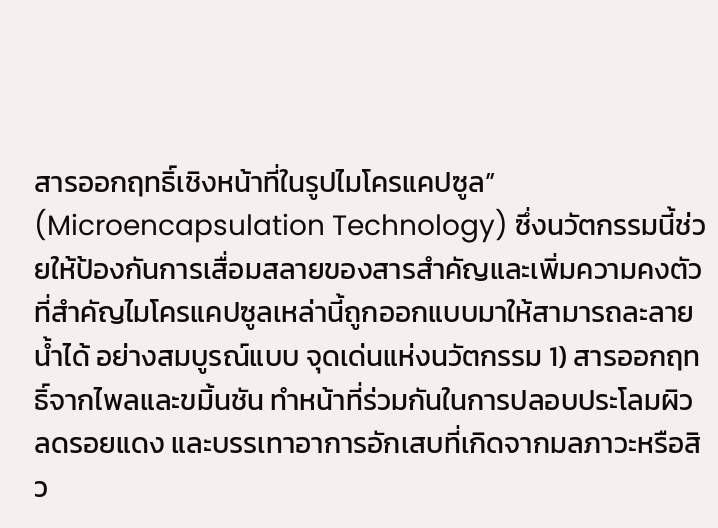สารออกฤทธิ์เชิงหน้าที่ในรูปไมโครแคปซูล” (Microencapsulation Technology) ซึ่งนวัตกรรมนี้ช่วยให้ป้องกันการเสื่อมสลายของสารสำคัญและเพิ่มความคงตัว ที่สำคัญไมโครแคปซูลเหล่านี้ถูกออกแบบมาให้สามารถละลายน้ำได้ อย่างสมบูรณ์แบบ จุดเด่นแห่งนวัตกรรม 1) สารออกฤทธิ์จากไพลและขมิ้นชัน ทำหน้าที่ร่วมกันในการปลอบประโลมผิว ลดรอยแดง และบรรเทาอาการอักเสบที่เกิดจากมลภาวะหรือสิว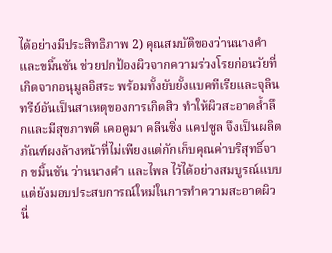ได้อย่างมีประสิทธิภาพ 2) คุณสมบัติของว่านนางคำและขมิ้นชัน ช่วยปกป้องผิวจากความร่วงโรยก่อนวัยที่เกิดจากอนุมูลอิสระ พร้อมทั้งยับยั้งแบคทีเรียและจุลินทรีย์อันเป็นสาเหตุของการเกิดสิว ทำให้ผิวสะอาดล้ำลึกและมีสุขภาพดี เคอคูมา คลีนซิ่ง แคปซูล จึงเป็นผลิตภัณฑ์ผงล้างหน้าที่ไม่เพียงแต่กักเก็บคุณค่าบริสุทธิ์จาก ขมิ้นชัน ว่านนางคำ และไพล ไว้ได้อย่างสมบูรณ์แบบ แต่ยังมอบประสบการณ์ใหม่ในการทำความสะอาดผิว นี่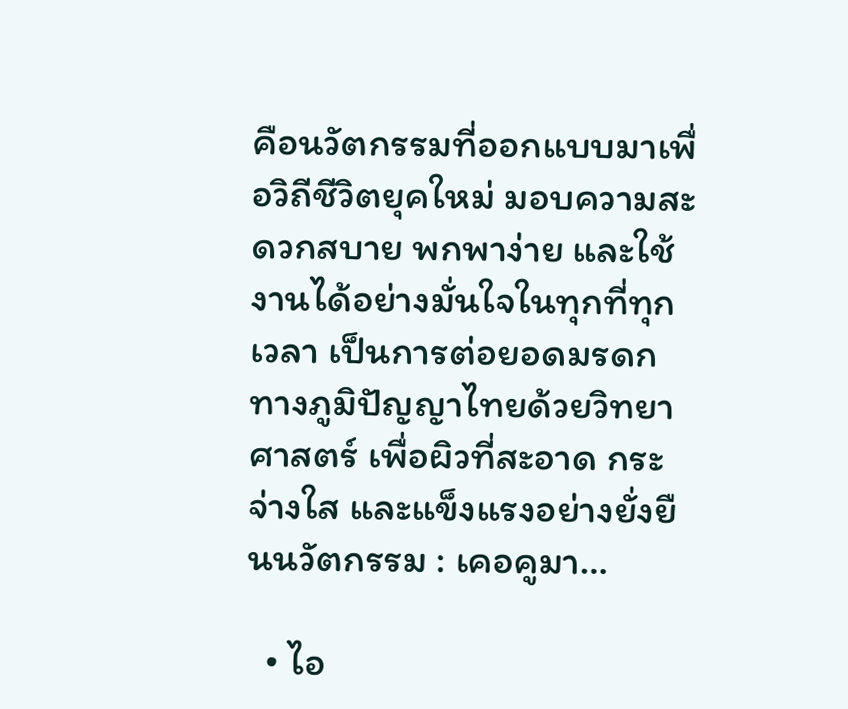คือนวัตกรรมที่ออกแบบมาเพื่อวิถีชีวิตยุคใหม่ มอบความสะดวกสบาย พกพาง่าย และใช้งานได้อย่างมั่นใจในทุกที่ทุกเวลา เป็นการต่อยอดมรดกทางภูมิปัญญาไทยด้วยวิทยาศาสตร์ เพื่อผิวที่สะอาด กระจ่างใส และแข็งแรงอย่างยั่งยืนนวัตกรรม : เคอคูมา…

  • ไอ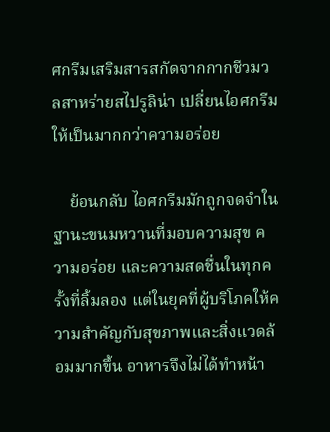ศกรีมเสริมสารสกัดจากกากชีวมวลสาหร่ายสไปรูลิน่า เปลี่ยนไอศกรีมให้เป็นมากกว่าความอร่อย

    ย้อนกลับ ไอศกรีมมักถูกจดจำในฐานะขนมหวานที่มอบความสุข ความอร่อย และความสดชื่นในทุกครั้งที่ลิ้มลอง แต่ในยุคที่ผู้บริโภคให้ความสำคัญกับสุขภาพและสิ่งแวดล้อมมากขึ้น อาหารจึงไม่ได้ทำหน้า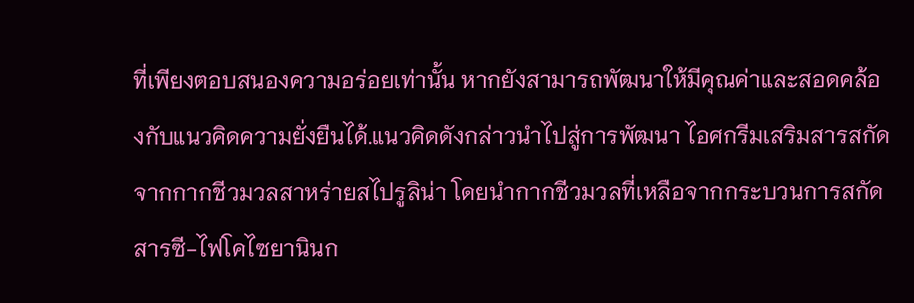ที่เพียงตอบสนองความอร่อยเท่านั้น หากยังสามารถพัฒนาให้มีคุณค่าและสอดคล้องกับแนวคิดความยั่งยืนได้.แนวคิดดังกล่าวนำไปสู่การพัฒนา ไอศกรีมเสริมสารสกัดจากกากชีวมวลสาหร่ายสไปรูลิน่า โดยนำกากชีวมวลที่เหลือจากกระบวนการสกัดสารซี-ไฟโคไซยานินก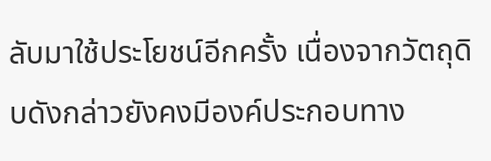ลับมาใช้ประโยชน์อีกครั้ง เนื่องจากวัตถุดิบดังกล่าวยังคงมีองค์ประกอบทาง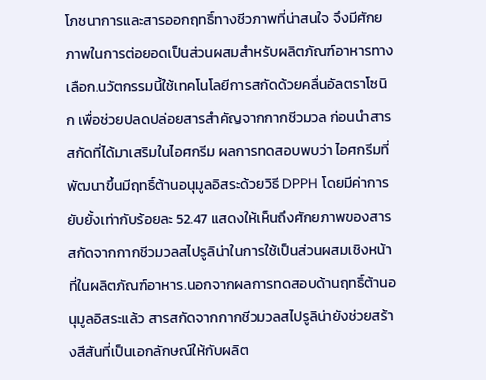โภชนาการและสารออกฤทธิ์ทางชีวภาพที่น่าสนใจ จึงมีศักยภาพในการต่อยอดเป็นส่วนผสมสำหรับผลิตภัณฑ์อาหารทางเลือก.นวัตกรรมนี้ใช้เทคโนโลยีการสกัดด้วยคลื่นอัลตราโซนิก เพื่อช่วยปลดปล่อยสารสำคัญจากกากชีวมวล ก่อนนำสารสกัดที่ได้มาเสริมในไอศกรีม ผลการทดสอบพบว่า ไอศกรีมที่พัฒนาขึ้นมีฤทธิ์ต้านอนุมูลอิสระด้วยวิธี DPPH โดยมีค่าการยับยั้งเท่ากับร้อยละ 52.47 แสดงให้เห็นถึงศักยภาพของสารสกัดจากกากชีวมวลสไปรูลิน่าในการใช้เป็นส่วนผสมเชิงหน้าที่ในผลิตภัณฑ์อาหาร.นอกจากผลการทดสอบด้านฤทธิ์ต้านอนุมูลอิสระแล้ว สารสกัดจากกากชีวมวลสไปรูลิน่ายังช่วยสร้างสีสันที่เป็นเอกลักษณ์ให้กับผลิต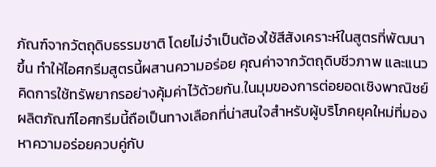ภัณฑ์จากวัตถุดิบธรรมชาติ โดยไม่จำเป็นต้องใช้สีสังเคราะห์ในสูตรที่พัฒนาขึ้น ทำให้ไอศกรีมสูตรนี้ผสานความอร่อย คุณค่าจากวัตถุดิบชีวภาพ และแนวคิดการใช้ทรัพยากรอย่างคุ้มค่าไว้ด้วยกัน.ในมุมของการต่อยอดเชิงพาณิชย์ ผลิตภัณฑ์ไอศกรีมนี้ถือเป็นทางเลือกที่น่าสนใจสำหรับผู้บริโภคยุคใหม่ที่มองหาความอร่อยควบคู่กับ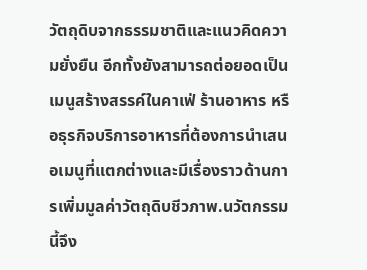วัตถุดิบจากธรรมชาติและแนวคิดความยั่งยืน อีกทั้งยังสามารถต่อยอดเป็นเมนูสร้างสรรค์ในคาเฟ่ ร้านอาหาร หรือธุรกิจบริการอาหารที่ต้องการนำเสนอเมนูที่แตกต่างและมีเรื่องราวด้านการเพิ่มมูลค่าวัตถุดิบชีวภาพ.นวัตกรรมนี้จึง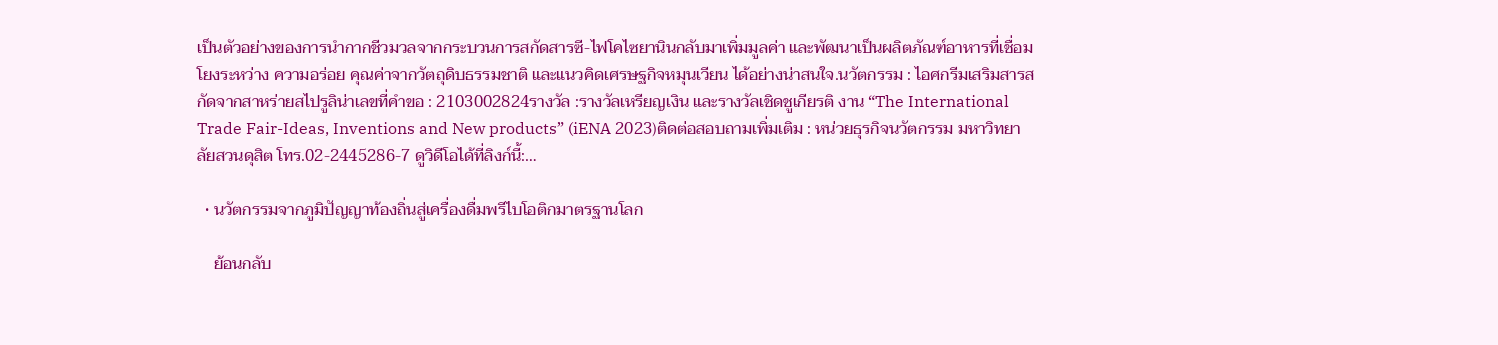เป็นตัวอย่างของการนำกากชีวมวลจากกระบวนการสกัดสารซี-ไฟโคไซยานินกลับมาเพิ่มมูลค่า และพัฒนาเป็นผลิตภัณฑ์อาหารที่เชื่อมโยงระหว่าง ความอร่อย คุณค่าจากวัตถุดิบธรรมชาติ และแนวคิดเศรษฐกิจหมุนเวียน ได้อย่างน่าสนใจ.นวัตกรรม : ไอศกรีมเสริมสารสกัดจากสาหร่ายสไปรูลิน่าเลขที่คำขอ : 2103002824รางวัล :รางวัลเหรียญเงิน และรางวัลเชิดชูเกียรติ งาน “The International Trade Fair-Ideas, Inventions and New products” (iENA 2023)ติดต่อสอบถามเพิ่มเติม : หน่วยธุรกิจนวัตกรรม มหาวิทยาลัยสวนดุสิต โทร.02-2445286-7 ดูวิดีโอได้ที่ลิงก์นี้:…

  • นวัตกรรมจากภูมิปัญญาท้องถิ่นสู่เครื่องดื่มพรีไบโอติกมาตรฐานโลก

    ย้อนกลับ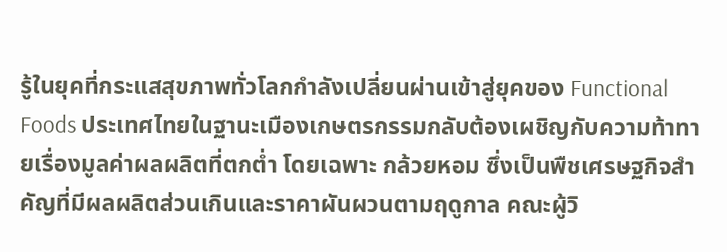รู้ในยุคที่กระแสสุขภาพทั่วโลกกำลังเปลี่ยนผ่านเข้าสู่ยุคของ Functional Foods ประเทศไทยในฐานะเมืองเกษตรกรรมกลับต้องเผชิญกับความท้าทายเรื่องมูลค่าผลผลิตที่ตกต่ำ โดยเฉพาะ กล้วยหอม ซึ่งเป็นพืชเศรษฐกิจสำคัญที่มีผลผลิตส่วนเกินและราคาผันผวนตามฤดูกาล คณะผู้วิ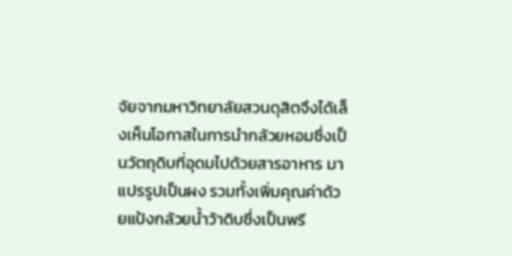จัยจากมหาวิทยาลัยสวนดุสิตจึงได้เล็งเห็นโอกาสในการนำกล้วยหอมซึ่งเป็นวัตถุดิบที่อุดมไปด้วยสารอาหาร มาแปรรูปเป็นผง รวมทั้งเพิ่มคุณค่าด้วยแป้งกล้วยน้ำว้าดิบซึ่งเป็นพรี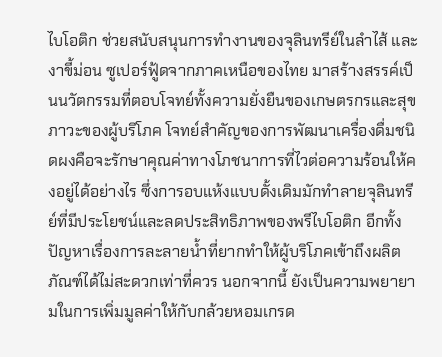ไบโอติก ช่วยสนับสนุนการทำงานของจุลินทรีย์ในลำไส้ และงาขี้ม่อน ซูเปอร์ฟู้ดจากภาคเหนือของไทย มาสร้างสรรค์เป็นนวัตกรรมที่ตอบโจทย์ทั้งความยั่งยืนของเกษตรกรและสุขภาวะของผู้บริโภค โจทย์สำคัญของการพัฒนาเครื่องดื่มชนิดผงคือจะรักษาคุณค่าทางโภชนาการที่ไวต่อความร้อนให้คงอยู่ได้อย่างไร ซึ่งการอบแห้งแบบดั้งเดิมมักทำลายจุลินทรีย์ที่มีประโยชน์และลดประสิทธิภาพของพรีไบโอติก อีกทั้งปัญหาเรื่องการละลายน้ำที่ยากทำให้ผู้บริโภคเข้าถึงผลิตภัณฑ์ได้ไม่สะดวกเท่าที่ควร นอกจากนี้ ยังเป็นความพยายามในการเพิ่มมูลค่าให้กับกล้วยหอมเกรด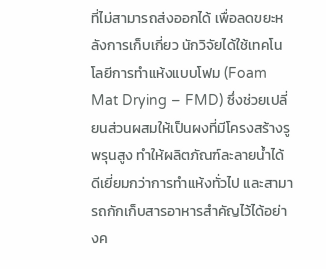ที่ไม่สามารถส่งออกได้ เพื่อลดขยะหลังการเก็บเกี่ยว นักวิจัยได้ใช้เทคโนโลยีการทำแห้งแบบโฟม (Foam Mat Drying – FMD) ซึ่งช่วยเปลี่ยนส่วนผสมให้เป็นผงที่มีโครงสร้างรูพรุนสูง ทำให้ผลิตภัณฑ์ละลายน้ำได้ดีเยี่ยมกว่าการทำแห้งทั่วไป และสามารถกักเก็บสารอาหารสำคัญไว้ได้อย่างค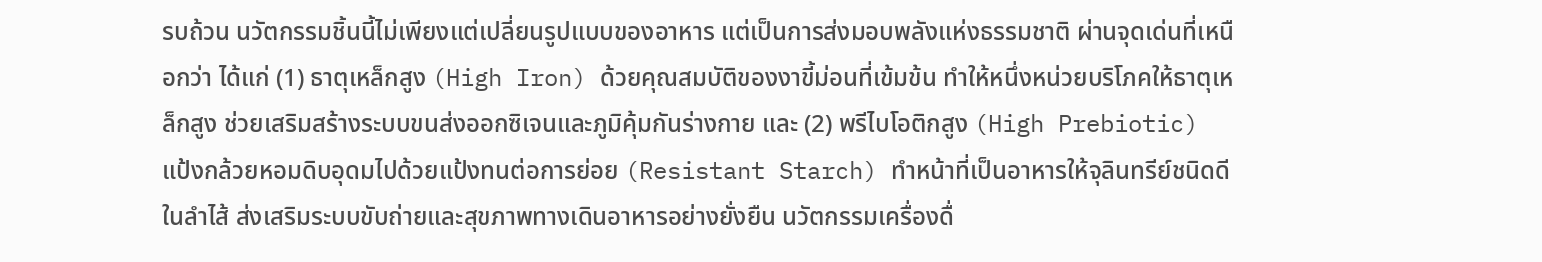รบถ้วน นวัตกรรมชิ้นนี้ไม่เพียงแต่เปลี่ยนรูปแบบของอาหาร แต่เป็นการส่งมอบพลังแห่งธรรมชาติ ผ่านจุดเด่นที่เหนือกว่า ได้แก่ (1) ธาตุเหล็กสูง (High Iron) ด้วยคุณสมบัติของงาขี้ม่อนที่เข้มข้น ทำให้หนึ่งหน่วยบริโภคให้ธาตุเหล็กสูง ช่วยเสริมสร้างระบบขนส่งออกซิเจนและภูมิคุ้มกันร่างกาย และ (2) พรีไบโอติกสูง (High Prebiotic) แป้งกล้วยหอมดิบอุดมไปด้วยแป้งทนต่อการย่อย (Resistant Starch) ทำหน้าที่เป็นอาหารให้จุลินทรีย์ชนิดดีในลำไส้ ส่งเสริมระบบขับถ่ายและสุขภาพทางเดินอาหารอย่างยั่งยืน นวัตกรรมเครื่องดื่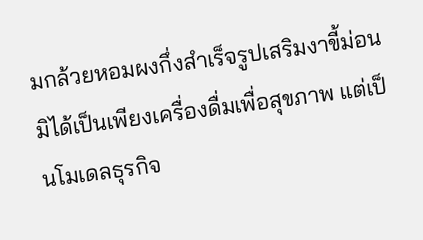มกล้วยหอมผงกึ่งสำเร็จรูปเสริมงาขี้ม่อน มิได้เป็นเพียงเครื่องดื่มเพื่อสุขภาพ แต่เป็นโมเดลธุรกิจ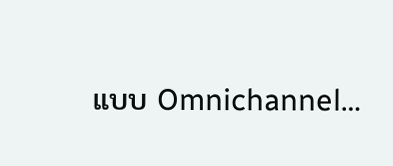แบบ Omnichannel…